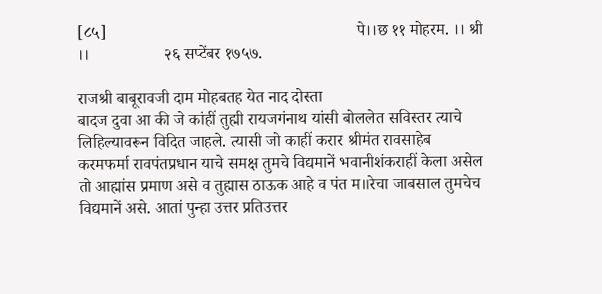[८५]                                                            पे।।छ ११ मोहरम. ।। श्री ।।                  २६ सप्टेंबर १७५७.

राजश्री बाबूरावजी दाम मोहबतह येत नाद दोस्ता
बादज दुवा आ की जे कांहीं तुह्मी रायजगंनाथ यांसी बोललेत सविस्तर त्याचे लिहिल्यावरून विदित जाहले. त्यासी जो काहीं करार श्रीमंत रावसाहेब करमफर्मा रावपंतप्रधान याचे समक्ष तुमचे विद्यमानें भवानीशंकराहीं केला असेल तो आह्मांस प्रमाण असे व तुह्मास ठाऊक आहे व पंत म॥रेचा जाबसाल तुमचेच विद्यमानें असे. आतां पुन्हा उत्तर प्रतिउत्तर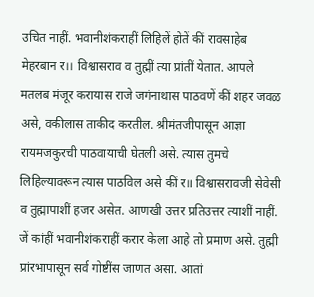उचित नाहीं. भवानीशंकराहीं लिहिलें होतें कीं रावसाहेब मेहरबान र।। विश्वासराव व तुह्मीं त्या प्रांतीं येतात. आपले मतलब मंजूर करायास राजे जगंनाथास पाठवणें कीं शहर जवळ असे, वकीलास ताकीद करतील. श्रीमंतजीपासून आज्ञा रायमजकुरची पाठवायाची घेतली असे. त्यास तुमचे लिहिल्यावरून त्यास पाठविल असे कीं र॥ विश्वासरावजी सेवेसी व तुह्मापाशीं हजर असेत. आणखी उत्तर प्रतिउत्तर त्याशीं नाहीं. जें कांहीं भवानीशंकराहीं करार केला आहे तो प्रमाण असे. तुह्मी प्रांरभापासून सर्व गोष्टींस जाणत असा. आतां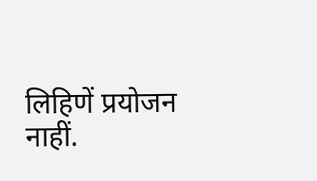लिहिणें प्रयोजन नाहीं.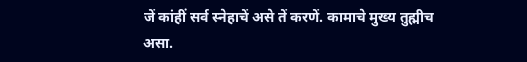जें कांहीं सर्व स्नेहाचें असे तें करणें. कामाचे मुख्य तुह्मीच असा.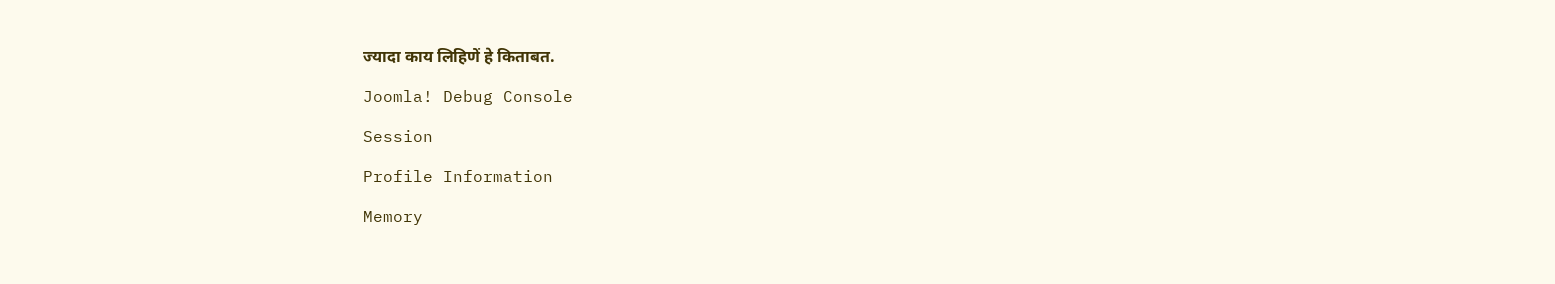ज्यादा काय लिहिणें हे किताबत.

Joomla! Debug Console

Session

Profile Information

Memory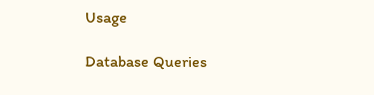Usage

Database Queries